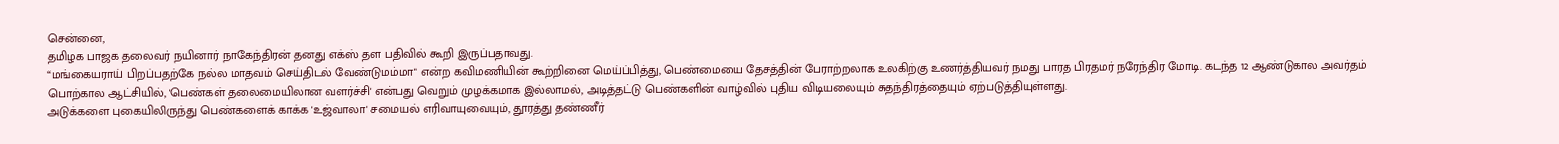சென்னை,
தமிழக பாஜக தலைவர் நயினார் நாகேந்திரன் தனது எக்ஸ் தள பதிவில் கூறி இருப்பதாவது.
“மங்கையராய் பிறப்பதற்கே நல்ல மாதவம் செய்திடல் வேண்டுமம்மா" என்ற கவிமணியின் கூற்றினை மெய்ப்பித்து, பெண்மையை தேசத்தின் பேராற்றலாக உலகிற்கு உணர்த்தியவர் நமது பாரத பிரதமர் நரேந்திர மோடி. கடந்த 12 ஆண்டுகால அவர்தம் பொற்கால ஆட்சியில், 'பெண்கள் தலைமையிலான வளர்ச்சி' என்பது வெறும் முழக்கமாக இல்லாமல், அடித்தட்டு பெண்களின் வாழ்வில் புதிய விடியலையும் சுதந்திரத்தையும் ஏற்படுத்தியுள்ளது.
அடுக்களை புகையிலிருந்து பெண்களைக் காக்க 'உஜ்வாலா' சமையல் எரிவாயுவையும், தூரத்து தண்ணீர்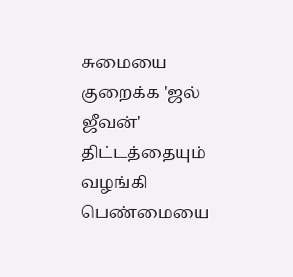சுமையை குறைக்க 'ஜல் ஜீவன்' திட்டத்தையும் வழங்கி பெண்மையை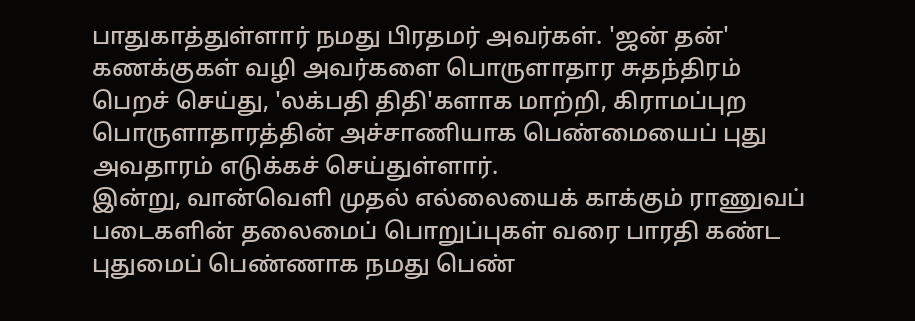பாதுகாத்துள்ளார் நமது பிரதமர் அவர்கள். 'ஜன் தன்' கணக்குகள் வழி அவர்களை பொருளாதார சுதந்திரம் பெறச் செய்து, 'லக்பதி திதி'களாக மாற்றி, கிராமப்புற பொருளாதாரத்தின் அச்சாணியாக பெண்மையைப் புது அவதாரம் எடுக்கச் செய்துள்ளார்.
இன்று, வான்வெளி முதல் எல்லையைக் காக்கும் ராணுவப் படைகளின் தலைமைப் பொறுப்புகள் வரை பாரதி கண்ட புதுமைப் பெண்ணாக நமது பெண்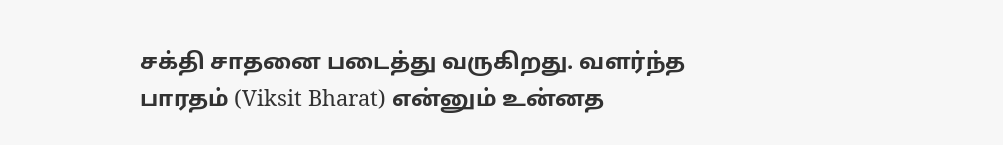சக்தி சாதனை படைத்து வருகிறது. வளர்ந்த பாரதம் (Viksit Bharat) என்னும் உன்னத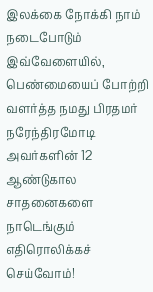இலக்கை நோக்கி நாம் நடைபோடும் இவ்வேளையில், பெண்மையைப் போற்றி வளர்த்த நமது பிரதமர் நரேந்திரமோடி அவர்களின் 12 ஆண்டுகால சாதனைகளை நாடெங்கும் எதிரொலிக்கச் செய்வோம்!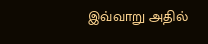இவ்வாறு அதில்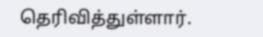தெரிவித்துள்ளார்.